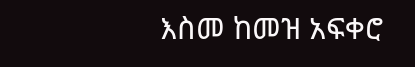እስመ ከመዝ አፍቀሮ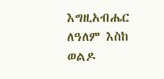እግዚአብሔር ለዓለም እስከ ወልዶ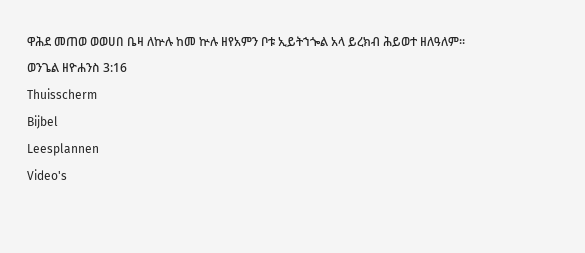ዋሕደ መጠወ ወወሀበ ቤዛ ለኵሉ ከመ ኵሉ ዘየአምን ቦቱ ኢይትኀጐል አላ ይረክብ ሕይወተ ዘለዓለም።
ወንጌል ዘዮሐንስ 3:16
Thuisscherm
Bijbel
Leesplannen
Video's